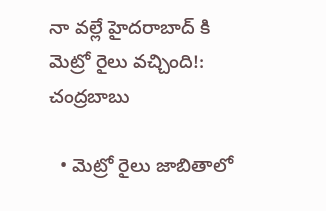నా వల్లే హైదరాబాద్ కి మెట్రో రైలు వచ్చింది!: చంద్రబాబు

  • మెట్రో రైలు జాబితాలో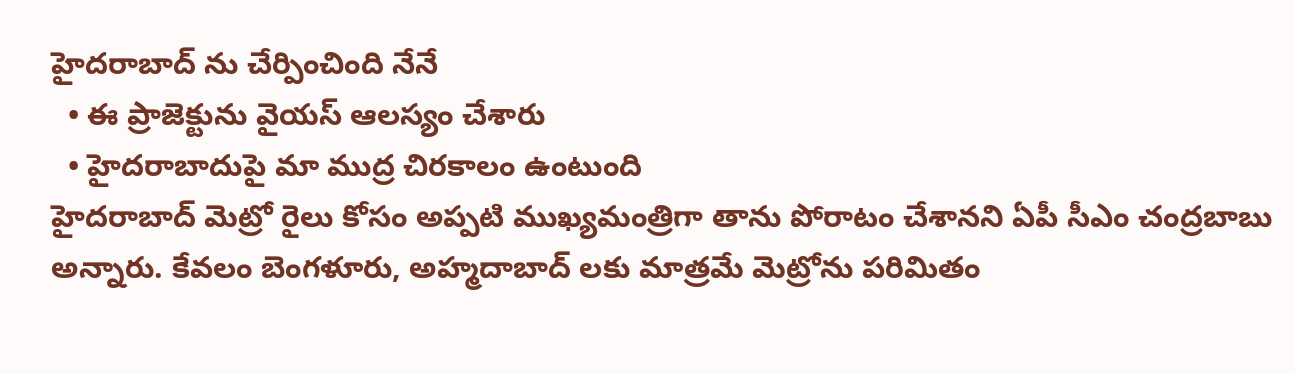హైదరాబాద్ ను చేర్పించింది నేనే
  • ఈ ప్రాజెక్టును వైయస్ ఆలస్యం చేశారు
  • హైదరాబాదుపై మా ముద్ర చిరకాలం ఉంటుంది
హైదరాబాద్ మెట్రో రైలు కోసం అప్పటి ముఖ్యమంత్రిగా తాను పోరాటం చేశానని ఏపీ సీఎం చంద్రబాబు అన్నారు. కేవలం బెంగళూరు, అహ్మదాబాద్ లకు మాత్రమే మెట్రోను పరిమితం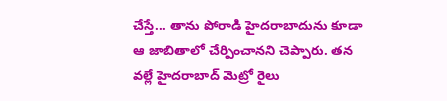చేస్తే... తాను పోరాడి హైదరాబాదును కూడా ఆ జాబితాలో చేర్పించానని చెప్పారు. తన వల్లే హైదరాబాద్ మెట్రో రైలు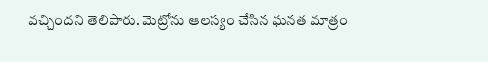వచ్చిందని తెలిపారు. మెట్రోను ఆలస్యం చేసిన ఘనత మాత్రం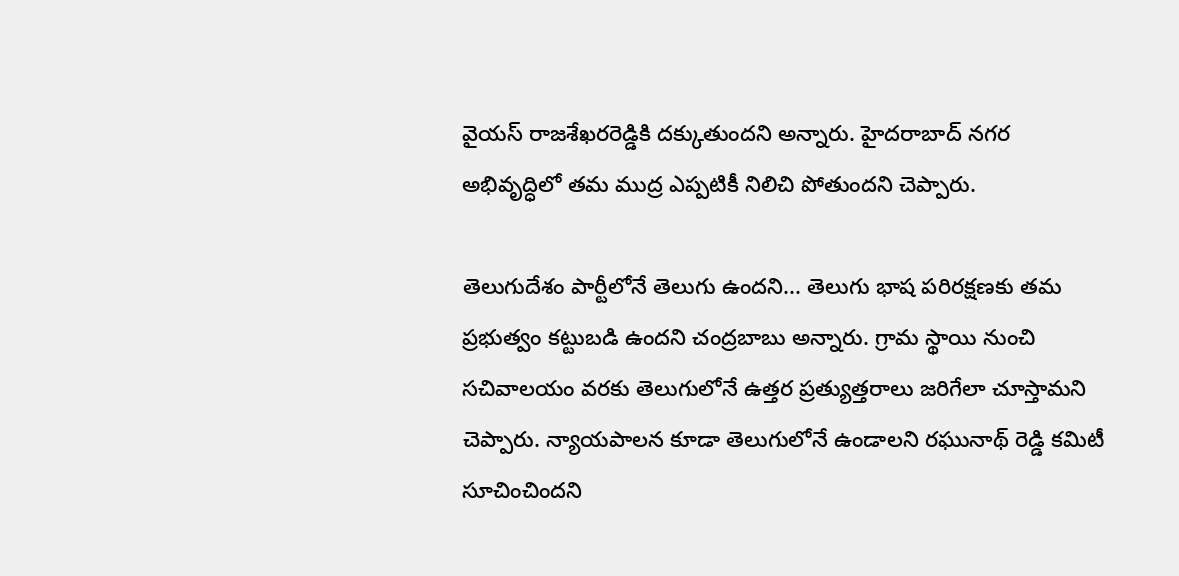వైయస్ రాజశేఖరరెడ్డికి దక్కుతుందని అన్నారు. హైదరాబాద్ నగర అభివృద్ధిలో తమ ముద్ర ఎప్పటికీ నిలిచి పోతుందని చెప్పారు.

తెలుగుదేశం పార్టీలోనే తెలుగు ఉందని... తెలుగు భాష పరిరక్షణకు తమ ప్రభుత్వం కట్టుబడి ఉందని చంద్రబాబు అన్నారు. గ్రామ స్థాయి నుంచి సచివాలయం వరకు తెలుగులోనే ఉత్తర ప్రత్యుత్తరాలు జరిగేలా చూస్తామని చెప్పారు. న్యాయపాలన కూడా తెలుగులోనే ఉండాలని రఘునాథ్ రెడ్డి కమిటీ సూచించిందని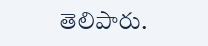తెలిపారు.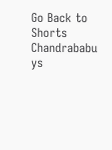Go Back to Shorts
Chandrababu
ys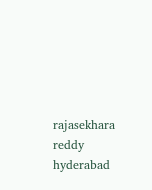rajasekhara reddy
hyderabad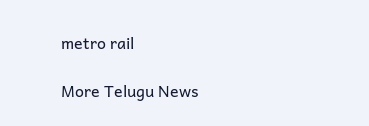metro rail

More Telugu News